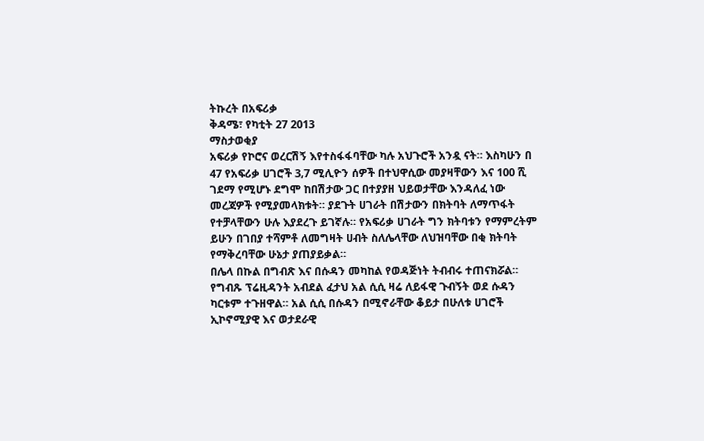ትኩረት በአፍሪቃ
ቅዳሜ፣ የካቲት 27 2013
ማስታወቂያ
አፍሪቃ የኮሮና ወረርሽኝ እየተስፋፋባቸው ካሉ አህጉሮች አንዷ ናት። እስካሁን በ 47 የአፍሪቃ ሀገሮች 3,7 ሚሊዮን ሰዎች በተህዋሲው መያዛቸውን እና 100 ሺ ገደማ የሚሆኑ ደግሞ ከበሽታው ጋር በተያያዘ ህይወታቸው እንዳለፈ ነው መረጃዎች የሚያመላክቱት። ያደጉት ሀገራት በሽታውን በክትባት ለማጥፋት የተቻላቸውን ሁሉ እያደረጉ ይገኛሉ። የአፍሪቃ ሀገራት ግን ክትባቱን የማምረትም ይሁን በገበያ ተሻምቶ ለመግዛት ሀብት ስለሌላቸው ለህዝባቸው በቂ ክትባት የማቅረባቸው ሁኔታ ያጠያይቃል።
በሌላ በኩል በግብጽ እና በሱዳን መካከል የወዳጅነት ትብብሩ ተጠናክሯል። የግብጹ ፕሬዚዳንት አብደል ፈታህ አል ሲሲ ዛሬ ለይፋዊ ጉብኝት ወደ ሱዳን ካርቱም ተጉዘዋል። አል ሲሲ በሱዳን በሚኖራቸው ቆይታ በሁለቱ ሀገሮች ኢኮኖሚያዊ እና ወታደራዊ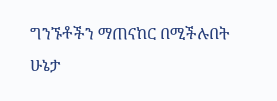ግንኙቶችን ማጠናከር በሚችሉበት ሁኔታ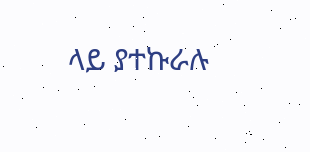ላይ ያተኩራሉ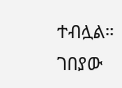ተብሏል።
ገበያው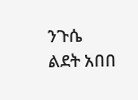ንጉሴ
ልደት አበበ